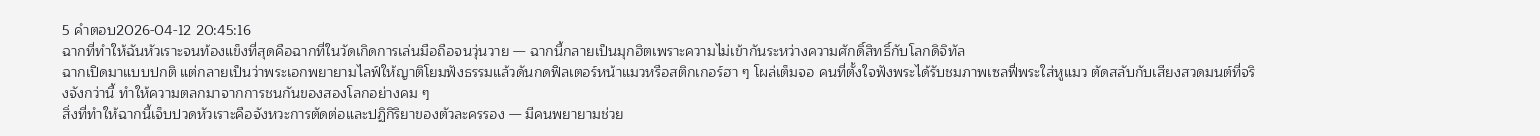5 คำตอบ2026-04-12 20:45:16
ฉากที่ทำให้ฉันหัวเราะจนท้องแข็งที่สุดคือฉากที่ในวัดเกิดการเล่นมือถือจนวุ่นวาย — ฉากนี้กลายเป็นมุกฮิตเพราะความไม่เข้ากันระหว่างความศักดิ์สิทธิ์กับโลกดิจิทัล
ฉากเปิดมาแบบปกติ แต่กลายเป็นว่าพระเอกพยายามไลฟ์ให้ญาติโยมฟังธรรมแล้วดันกดฟิลเตอร์หน้าแมวหรือสติกเกอร์ฮา ๆ โผล่เต็มจอ คนที่ตั้งใจฟังพระได้รับชมภาพเซลฟี่พระใส่หูแมว ตัดสลับกับเสียงสวดมนต์ที่จริงจังกว่านี้ ทำให้ความตลกมาจากการชนกันของสองโลกอย่างคม ๆ
สิ่งที่ทำให้ฉากนี้เจ็บปวดหัวเราะคือจังหวะการตัดต่อและปฏิกิริยาของตัวละครรอง — มีคนพยายามช่วย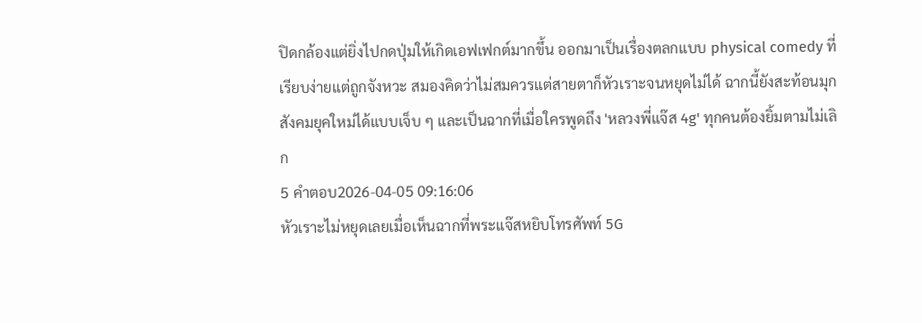ปิดกล้องแต่ยิ่งไปกดปุ่มให้เกิดเอฟเฟกต์มากขึ้น ออกมาเป็นเรื่องตลกแบบ physical comedy ที่เรียบง่ายแต่ถูกจังหวะ สมองคิดว่าไม่สมควรแต่สายตาก็หัวเราะจนหยุดไม่ได้ ฉากนี้ยังสะท้อนมุกสังคมยุคใหม่ได้แบบเจ็บ ๆ และเป็นฉากที่เมื่อใครพูดถึง 'หลวงพี่แจ๊ส 4g' ทุกคนต้องยิ้มตามไม่เลิก
5 คำตอบ2026-04-05 09:16:06
หัวเราะไม่หยุดเลยเมื่อเห็นฉากที่พระแจ๊สหยิบโทรศัพท์ 5G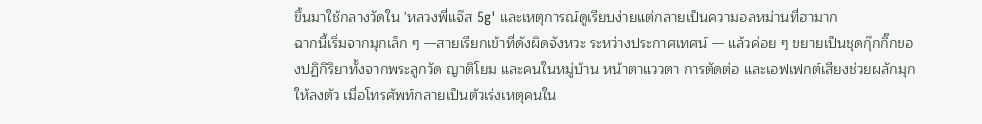ขึ้นมาใช้กลางวัดใน 'หลวงพี่แจ๊ส 5g' และเหตุการณ์ดูเรียบง่ายแต่กลายเป็นความอลหม่านที่ฮามาก
ฉากนี้เริ่มจากมุกเล็ก ๆ —สายเรียกเข้าที่ดังผิดจังหวะ ระหว่างประกาศเทศน์ — แล้วค่อย ๆ ขยายเป็นชุดกุ๊กกิ๊กของปฏิกิริยาทั้งจากพระลูกวัด ญาติโยม และคนในหมู่บ้าน หน้าตาแววตา การตัดต่อ และเอฟเฟกต์เสียงช่วยผลักมุกให้ลงตัว เมื่อโทรศัพท์กลายเป็นตัวเร่งเหตุคนใน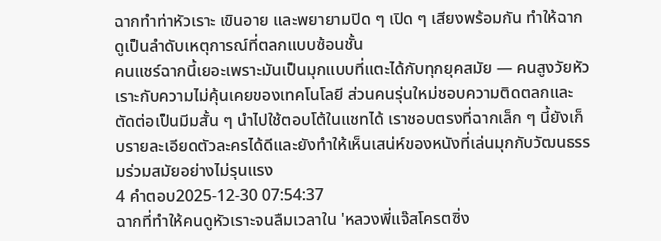ฉากทำท่าหัวเราะ เขินอาย และพยายามปิด ๆ เปิด ๆ เสียงพร้อมกัน ทำให้ฉากดูเป็นลำดับเหตุการณ์ที่ตลกแบบซ้อนชั้น
คนแชร์ฉากนี้เยอะเพราะมันเป็นมุกแบบที่แตะได้กับทุกยุคสมัย — คนสูงวัยหัวเราะกับความไม่คุ้นเคยของเทคโนโลยี ส่วนคนรุ่นใหม่ชอบความติดตลกและตัดต่อเป็นมีมสั้น ๆ นำไปใช้ตอบโต้ในแชทได้ เราชอบตรงที่ฉากเล็ก ๆ นี้ยังเก็บรายละเอียดตัวละครได้ดีและยังทำให้เห็นเสน่ห์ของหนังที่เล่นมุกกับวัฒนธรรมร่วมสมัยอย่างไม่รุนแรง
4 คำตอบ2025-12-30 07:54:37
ฉากที่ทำให้คนดูหัวเราะจนลืมเวลาใน 'หลวงพี่แจ๊สโครตซิ่ง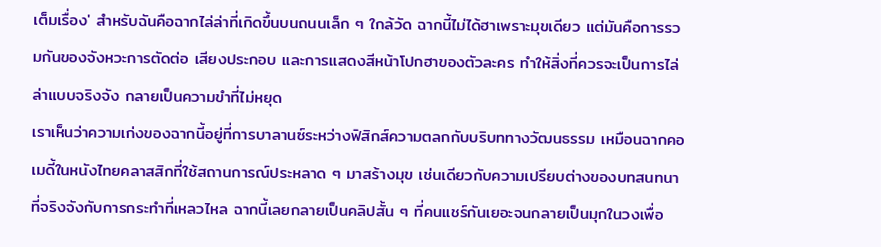เต็มเรื่อง' สำหรับฉันคือฉากไล่ล่าที่เกิดขึ้นบนถนนเล็ก ๆ ใกล้วัด ฉากนี้ไม่ได้ฮาเพราะมุขเดียว แต่มันคือการรวมกันของจังหวะการตัดต่อ เสียงประกอบ และการแสดงสีหน้าโปกฮาของตัวละคร ทำให้สิ่งที่ควรจะเป็นการไล่ล่าแบบจริงจัง กลายเป็นความขำที่ไม่หยุด
เราเห็นว่าความเก่งของฉากนี้อยู่ที่การบาลานซ์ระหว่างฟิสิกส์ความตลกกับบริบททางวัฒนธรรม เหมือนฉากคอเมดี้ในหนังไทยคลาสสิกที่ใช้สถานการณ์ประหลาด ๆ มาสร้างมุข เช่นเดียวกับความเปรียบต่างของบทสนทนาที่จริงจังกับการกระทำที่เหลวไหล ฉากนี้เลยกลายเป็นคลิปสั้น ๆ ที่คนแชร์กันเยอะจนกลายเป็นมุกในวงเพื่อ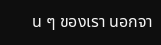น ๆ ของเรา นอกจา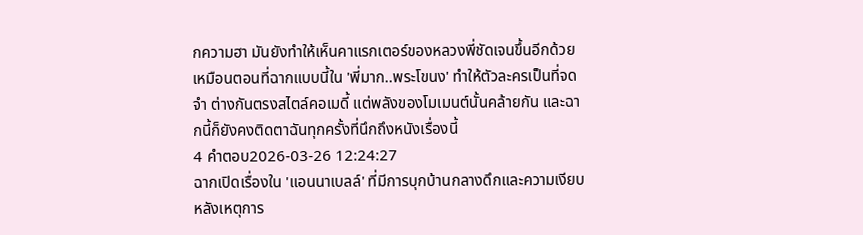กความฮา มันยังทำให้เห็นคาแรกเตอร์ของหลวงพี่ชัดเจนขึ้นอีกด้วย เหมือนตอนที่ฉากแบบนี้ใน 'พี่มาก..พระโขนง' ทำให้ตัวละครเป็นที่จดจำ ต่างกันตรงสไตล์คอเมดี้ แต่พลังของโมเมนต์นั้นคล้ายกัน และฉากนี้ก็ยังคงติดตาฉันทุกครั้งที่นึกถึงหนังเรื่องนี้
4 คำตอบ2026-03-26 12:24:27
ฉากเปิดเรื่องใน 'แอนนาเบลล์' ที่มีการบุกบ้านกลางดึกและความเงียบหลังเหตุการ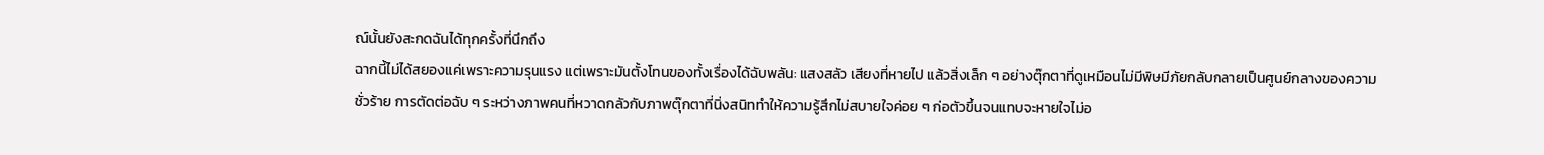ณ์นั้นยังสะกดฉันได้ทุกครั้งที่นึกถึง
ฉากนี้ไม่ได้สยองแค่เพราะความรุนแรง แต่เพราะมันตั้งโทนของทั้งเรื่องได้ฉับพลัน: แสงสลัว เสียงที่หายไป แล้วสิ่งเล็ก ๆ อย่างตุ๊กตาที่ดูเหมือนไม่มีพิษมีภัยกลับกลายเป็นศูนย์กลางของความชั่วร้าย การตัดต่อฉับ ๆ ระหว่างภาพคนที่หวาดกลัวกับภาพตุ๊กตาที่นิ่งสนิททำให้ความรู้สึกไม่สบายใจค่อย ๆ ก่อตัวขึ้นจนแทบจะหายใจไม่อ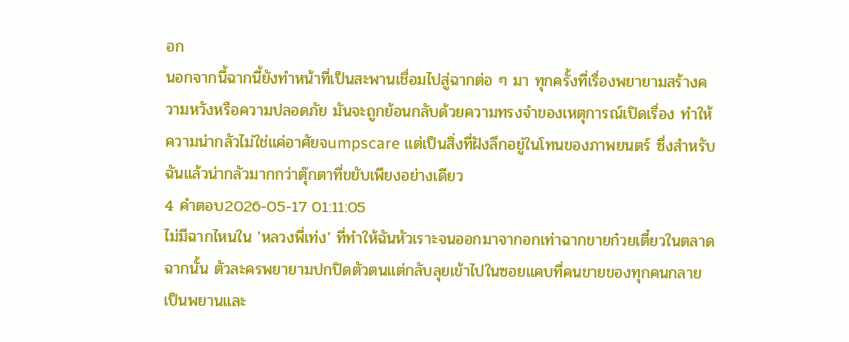อก
นอกจากนี้ฉากนี้ยังทำหน้าที่เป็นสะพานเชื่อมไปสู่ฉากต่อ ๆ มา ทุกครั้งที่เรื่องพยายามสร้างความหวังหรือความปลอดภัย มันจะถูกย้อนกลับด้วยความทรงจำของเหตุการณ์เปิดเรื่อง ทำให้ความน่ากลัวไม่ใช่แค่อาศัยจumpscare แต่เป็นสิ่งที่ฝังลึกอยู่ในโทนของภาพยนตร์ ซึ่งสำหรับฉันแล้วน่ากลัวมากกว่าตุ๊กตาที่ขยับเพียงอย่างเดียว
4 คำตอบ2026-05-17 01:11:05
ไม่มีฉากไหนใน 'หลวงพี่เท่ง' ที่ทำให้ฉันหัวเราะจนออกมาจากอกเท่าฉากขายก๋วยเตี๋ยวในตลาดฉากนั้น ตัวละครพยายามปกปิดตัวตนแต่กลับลุยเข้าไปในซอยแคบที่คนขายของทุกคนกลายเป็นพยานและ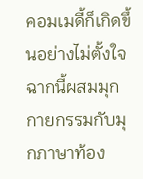คอมเมดี้ก็เกิดขึ้นอย่างไม่ตั้งใจ ฉากนี้ผสมมุกกายกรรมกับมุกภาษาท้อง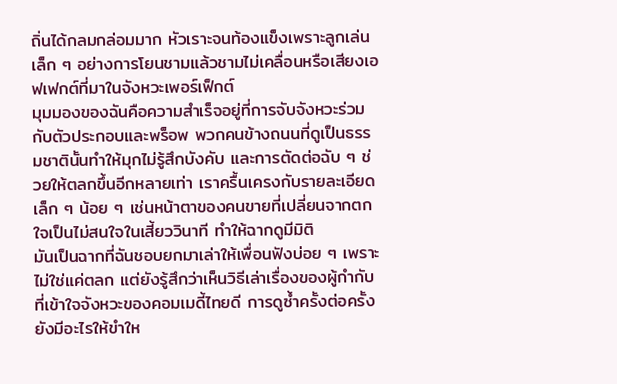ถิ่นได้กลมกล่อมมาก หัวเราะจนท้องแข็งเพราะลูกเล่นเล็ก ๆ อย่างการโยนชามแล้วชามไม่เคลื่อนหรือเสียงเอฟเฟกต์ที่มาในจังหวะเพอร์เฟ็กต์
มุมมองของฉันคือความสำเร็จอยู่ที่การจับจังหวะร่วมกับตัวประกอบและพร็อพ พวกคนข้างถนนที่ดูเป็นธรรมชาตินั้นทำให้มุกไม่รู้สึกบังคับ และการตัดต่อฉับ ๆ ช่วยให้ตลกขึ้นอีกหลายเท่า เราครื้นเครงกับรายละเอียดเล็ก ๆ น้อย ๆ เช่นหน้าตาของคนขายที่เปลี่ยนจากตกใจเป็นไม่สนใจในเสี้ยววินาที ทำให้ฉากดูมีมิติ
มันเป็นฉากที่ฉันชอบยกมาเล่าให้เพื่อนฟังบ่อย ๆ เพราะไม่ใช่แค่ตลก แต่ยังรู้สึกว่าเห็นวิธีเล่าเรื่องของผู้กำกับที่เข้าใจจังหวะของคอมเมดี้ไทยดี การดูซ้ำครั้งต่อครั้งยังมีอะไรให้ขำให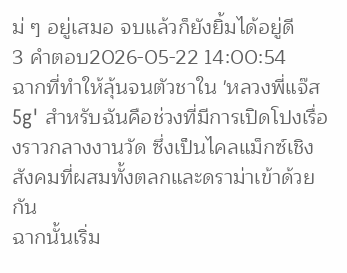ม่ ๆ อยู่เสมอ จบแล้วก็ยังยิ้มได้อยู่ดี
3 คำตอบ2026-05-22 14:00:54
ฉากที่ทำให้ลุ้นจนตัวชาใน 'หลวงพี่แจ๊ส 5g' สำหรับฉันคือช่วงที่มีการเปิดโปงเรื่องราวกลางงานวัด ซึ่งเป็นไคลแม็กซ์เชิงสังคมที่ผสมทั้งตลกและดราม่าเข้าด้วยกัน
ฉากนั้นเริ่ม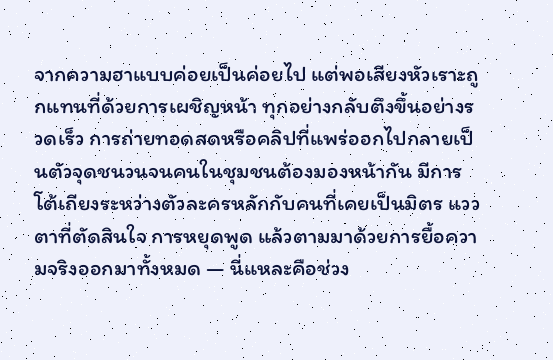จากความฮาแบบค่อยเป็นค่อยไป แต่พอเสียงหัวเราะถูกแทนที่ด้วยการเผชิญหน้า ทุกอย่างกลับตึงขึ้นอย่างรวดเร็ว การถ่ายทอดสดหรือคลิปที่แพร่ออกไปกลายเป็นตัวจุดชนวนจนคนในชุมชนต้องมองหน้ากัน มีการโต้เถียงระหว่างตัวละครหลักกับคนที่เคยเป็นมิตร แววตาที่ตัดสินใจ การหยุดพูด แล้วตามมาด้วยการยื้อความจริงออกมาทั้งหมด — นี่แหละคือช่วง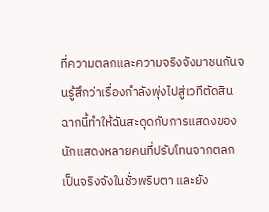ที่ความตลกและความจริงจังมาชนกันจนรู้สึกว่าเรื่องกำลังพุ่งไปสู่เวทีตัดสิน
ฉากนี้ทำให้ฉันสะดุดกับการแสดงของนักแสดงหลายคนที่ปรับโทนจากตลกเป็นจริงจังในชั่วพริบตา และยัง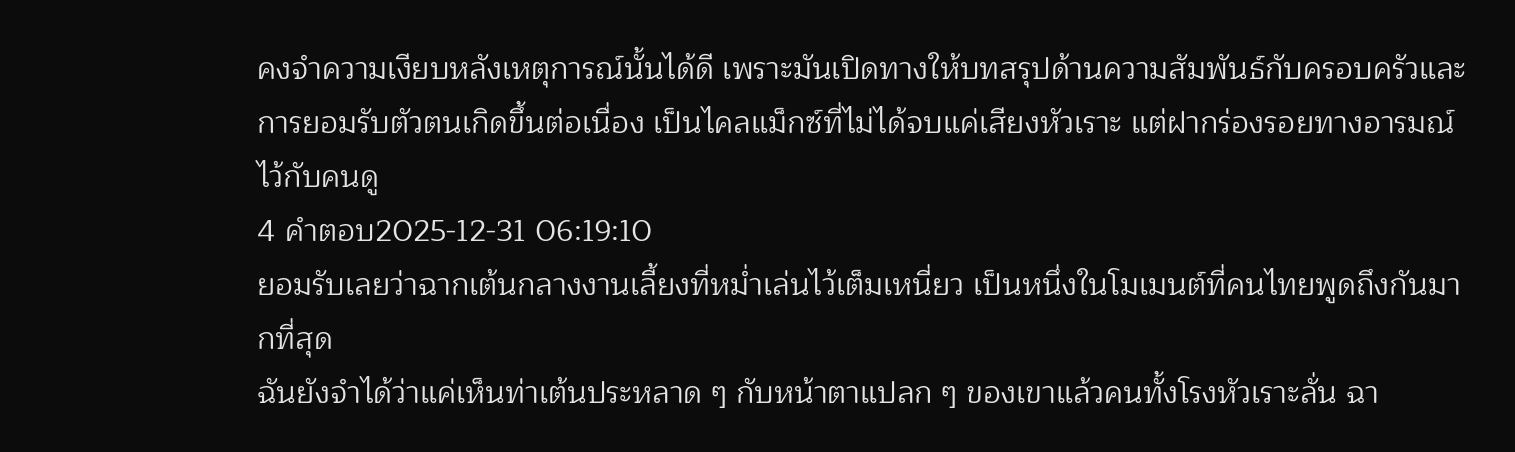คงจำความเงียบหลังเหตุการณ์นั้นได้ดี เพราะมันเปิดทางให้บทสรุปด้านความสัมพันธ์กับครอบครัวและการยอมรับตัวตนเกิดขึ้นต่อเนื่อง เป็นไคลแม็กซ์ที่ไม่ได้จบแค่เสียงหัวเราะ แต่ฝากร่องรอยทางอารมณ์ไว้กับคนดู
4 คำตอบ2025-12-31 06:19:10
ยอมรับเลยว่าฉากเต้นกลางงานเลี้ยงที่หม่ำเล่นไว้เต็มเหนี่ยว เป็นหนึ่งในโมเมนต์ที่คนไทยพูดถึงกันมากที่สุด
ฉันยังจำได้ว่าแค่เห็นท่าเต้นประหลาด ๆ กับหน้าตาแปลก ๆ ของเขาแล้วคนทั้งโรงหัวเราะลั่น ฉา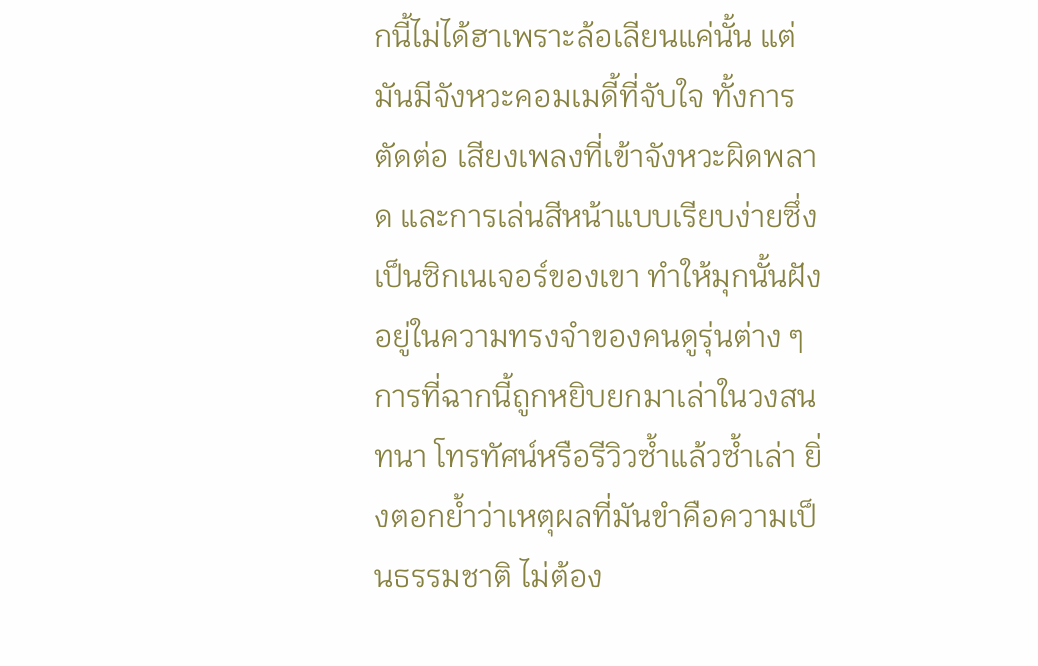กนี้ไม่ได้ฮาเพราะล้อเลียนแค่นั้น แต่มันมีจังหวะคอมเมดี้ที่จับใจ ทั้งการตัดต่อ เสียงเพลงที่เข้าจังหวะผิดพลาด และการเล่นสีหน้าแบบเรียบง่ายซึ่งเป็นซิกเนเจอร์ของเขา ทำให้มุกนั้นฝังอยู่ในความทรงจำของคนดูรุ่นต่าง ๆ
การที่ฉากนี้ถูกหยิบยกมาเล่าในวงสนทนา โทรทัศน์หรือรีวิวซ้ำแล้วซ้ำเล่า ยิ่งตอกย้ำว่าเหตุผลที่มันขำคือความเป็นธรรมชาติ ไม่ต้อง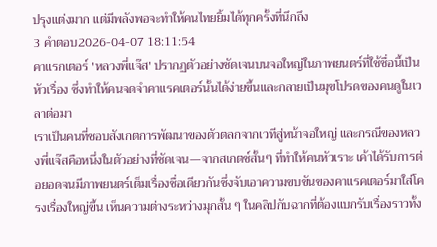ปรุงแต่งมาก แต่มีพลังพอจะทำให้คนไทยยิ้มได้ทุกครั้งที่นึกถึง
3 คำตอบ2026-04-07 18:11:54
คาแรกเตอร์ 'หลวงพี่แจ๊ส' ปรากฏตัวอย่างชัดเจนบนจอใหญ่ในภาพยนตร์ที่ใช้ชื่อนี้เป็นหัวเรื่อง ซึ่งทำให้คนจดจำคาแรคเตอร์นั้นได้ง่ายขึ้นและกลายเป็นมุขโปรดของคนดูในเวลาต่อมา
เราเป็นคนที่ชอบสังเกตการพัฒนาของตัวตลกจากเวทีสู่หน้าจอใหญ่ และกรณีของหลวงพี่แจ๊สคือหนึ่งในตัวอย่างที่ชัดเจน—จากสเกตช์สั้นๆ ที่ทำให้คนหัวเราะ เค้าได้รับการต่อยอดจนมีภาพยนตร์เต็มเรื่องชื่อเดียวกันซึ่งจับเอาความขบขันของคาแรคเตอร์มาใส่โครงเรื่องใหญ่ขึ้น เห็นความต่างระหว่างมุกสั้น ๆ ในคลิปกับฉากที่ต้องแบกรับเรื่องราวทั้ง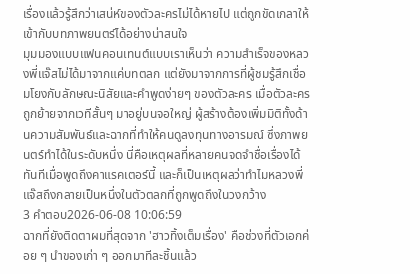เรื่องแล้วรู้สึกว่าเสน่ห์ของตัวละครไม่ได้หายไป แต่ถูกขัดเกลาให้เข้ากับบทภาพยนตร์ได้อย่างน่าสนใจ
มุมมองแบบแฟนคอนเทนต์แบบเราเห็นว่า ความสำเร็จของหลวงพี่แจ๊สไม่ได้มาจากแค่บทตลก แต่ยังมาจากการที่ผู้ชมรู้สึกเชื่อมโยงกับลักษณะนิสัยและคำพูดง่ายๆ ของตัวละคร เมื่อตัวละครถูกย้ายจากเวทีสั้นๆ มาอยู่บนจอใหญ่ ผู้สร้างต้องเพิ่มมิติทั้งด้านความสัมพันธ์และฉากที่ทำให้คนดูลงทุนทางอารมณ์ ซึ่งภาพยนตร์ทำได้ในระดับหนึ่ง นี่คือเหตุผลที่หลายคนจดจำชื่อเรื่องได้ทันทีเมื่อพูดถึงคาแรคเตอร์นี้ และก็เป็นเหตุผลว่าทำไมหลวงพี่แจ๊สถึงกลายเป็นหนึ่งในตัวตลกที่ถูกพูดถึงในวงกว้าง
3 คำตอบ2026-06-08 10:06:59
ฉากที่ยังติดตาผมที่สุดจาก 'ฮาวทิ้งเต็มเรื่อง' คือช่วงที่ตัวเอกค่อย ๆ นำของเก่า ๆ ออกมาทีละชิ้นแล้ว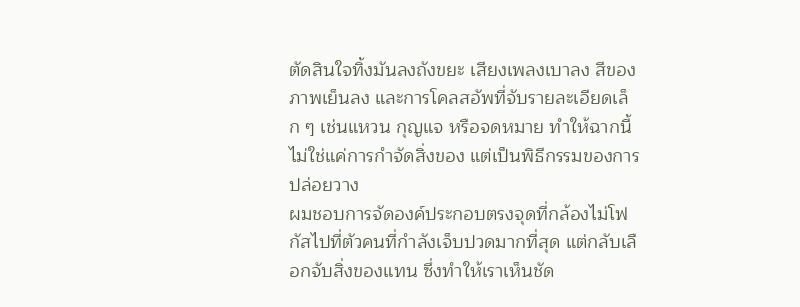ตัดสินใจทิ้งมันลงถังขยะ เสียงเพลงเบาลง สีของภาพเย็นลง และการโคลสอัพที่จับรายละเอียดเล็ก ๆ เช่นแหวน กุญแจ หรือจดหมาย ทำให้ฉากนี้ไม่ใช่แค่การกำจัดสิ่งของ แต่เป็นพิธีกรรมของการปล่อยวาง
ผมชอบการจัดองค์ประกอบตรงจุดที่กล้องไม่โฟกัสไปที่ตัวคนที่กำลังเจ็บปวดมากที่สุด แต่กลับเลือกจับสิ่งของแทน ซึ่งทำให้เราเห็นชัด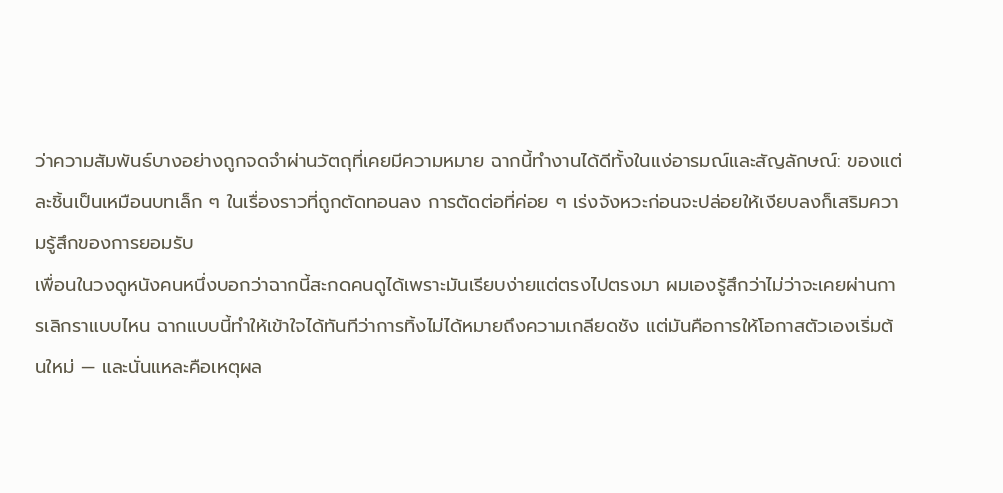ว่าความสัมพันธ์บางอย่างถูกจดจำผ่านวัตถุที่เคยมีความหมาย ฉากนี้ทำงานได้ดีทั้งในแง่อารมณ์และสัญลักษณ์: ของแต่ละชิ้นเป็นเหมือนบทเล็ก ๆ ในเรื่องราวที่ถูกตัดทอนลง การตัดต่อที่ค่อย ๆ เร่งจังหวะก่อนจะปล่อยให้เงียบลงก็เสริมความรู้สึกของการยอมรับ
เพื่อนในวงดูหนังคนหนึ่งบอกว่าฉากนี้สะกดคนดูได้เพราะมันเรียบง่ายแต่ตรงไปตรงมา ผมเองรู้สึกว่าไม่ว่าจะเคยผ่านการเลิกราแบบไหน ฉากแบบนี้ทำให้เข้าใจได้ทันทีว่าการทิ้งไม่ได้หมายถึงความเกลียดชัง แต่มันคือการให้โอกาสตัวเองเริ่มต้นใหม่ — และนั่นแหละคือเหตุผล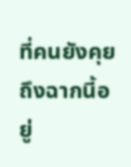ที่คนยังคุยถึงฉากนี้อยู่